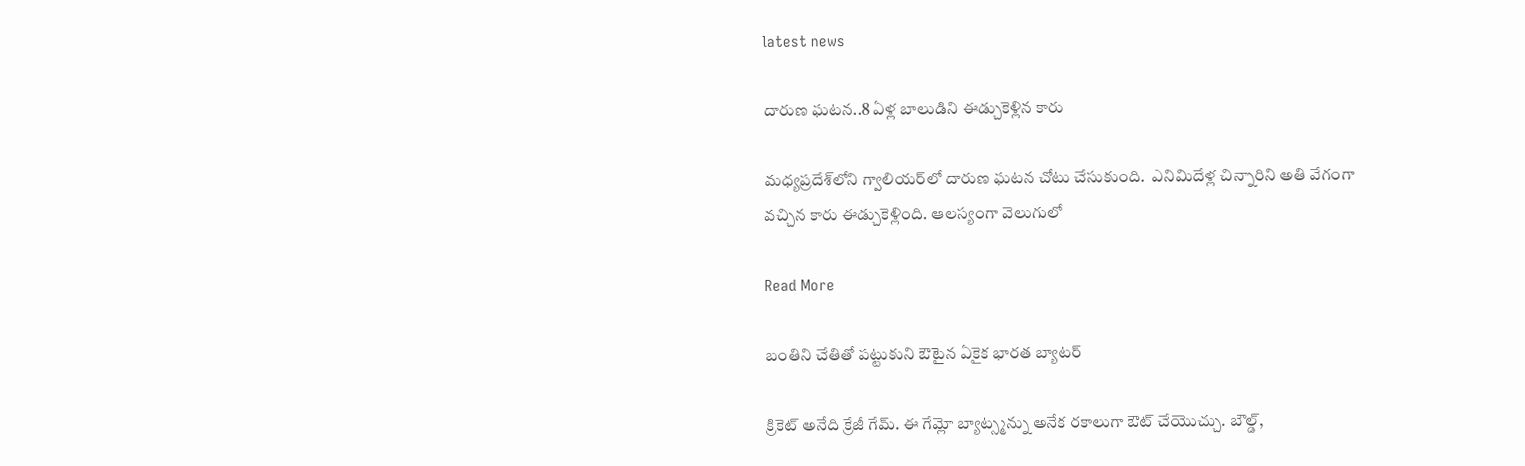latest news

దారుణ ఘటన..8 ఏళ్ల బాలుడిని ఈడ్చుకెళ్లిన కారు

మధ్యప్రదేశ్‌లోని గ్వాలియర్‌లో దారుణ ఘటన చోటు చేసుకుంది.  ఎనిమిదేళ్ల చిన్నారిని అతి వేగంగా వచ్చిన కారు ఈడ్చుకెళ్లింది. ఆలస్యంగా వెలుగులో

Read More

బంతిని చేతితో పట్టుకుని ఔటైన ఏకైక భారత బ్యాటర్

క్రికెట్ అనేది క్రేజీ గేమ్. ఈ గేమ్లో బ్యాట్స్మన్ను అనేక రకాలుగా ఔట్ చేయొచ్చు. బౌల్డ్,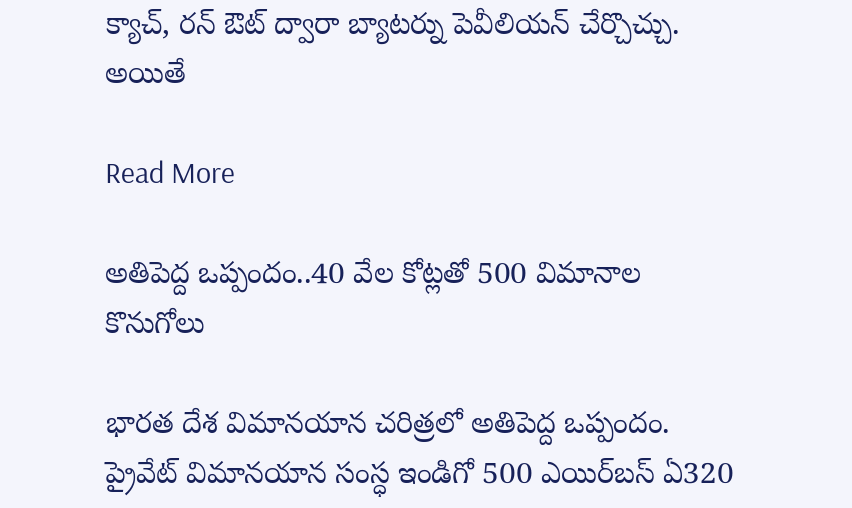క్యాచ్, రన్ ఔట్ ద్వారా బ్యాటర్ను పెవీలియన్ చేర్చొచ్చు. అయితే

Read More

అతిపెద్ద ఒప్పందం..40 వేల కోట్లతో 500 విమానాల కొనుగోలు

భారత దేశ విమాన‌యాన చ‌రిత్రలో అతిపెద్ద ఒప్పందం. ప్రైవేట్ విమాన‌యాన సంస్ధ ఇండిగో 500 ఎయిర్‌బ‌స్ ఏ320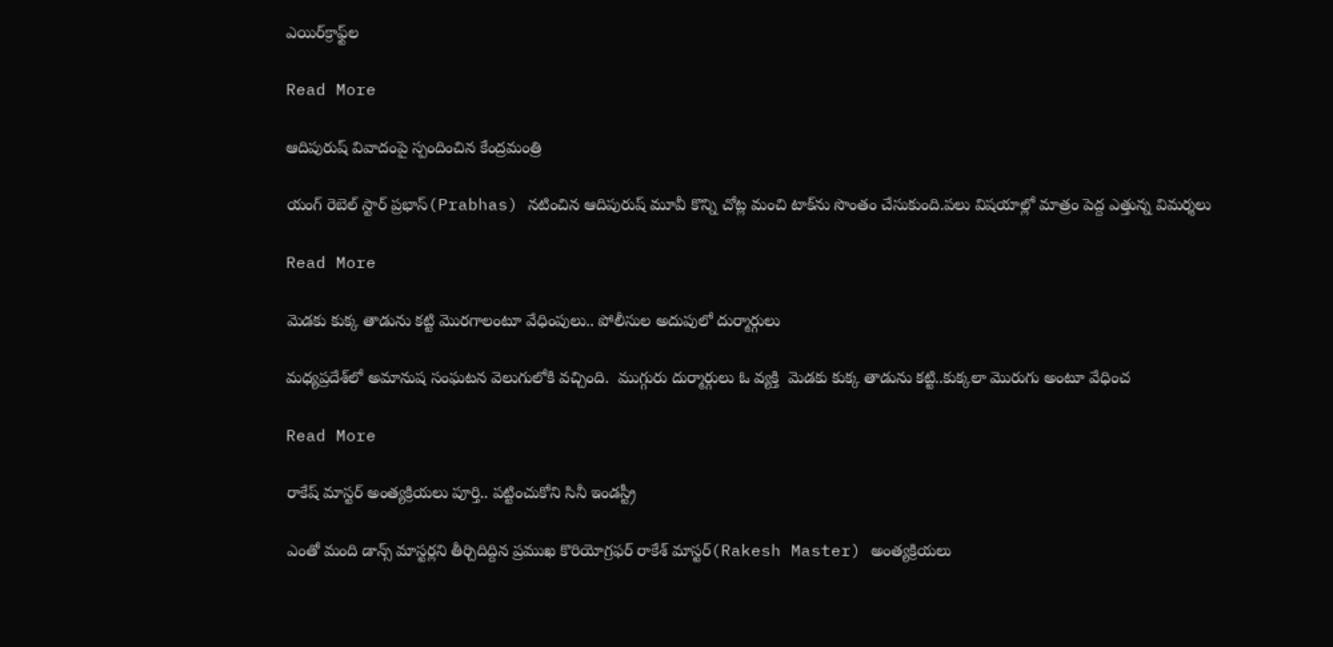ఎయిర్‌క్రాఫ్ట్‌ల

Read More

ఆదిపురుష్ వివాదంపై స్పందించిన కేంద్రమంత్రి

యంగ్ రెబెల్ స్టార్ ప్రభాస్(Prabhas) నటించిన ఆదిపురుష్ మూవీ కొన్ని చోట్ల మంచి టాక్‌ను సొంతం చేసుకుంది.పలు విషయాల్లో మాత్రం పెద్ద ఎత్తున్న విమర్శలు

Read More

మెడకు కుక్క తాడును కట్టి మొరగాలంటూ వేధింపులు.. పోలీసుల అదుపులో దుర్మార్గులు

మధ్యప్రదేశ్‌లో అమానుష సంఘటన వెలుగులోకి వచ్చింది.  ముగ్గురు దుర్మార్గులు ఓ వ్యక్తి  మెడకు కుక్క తాడును కట్టి..కుక్కలా మొరుగు అంటూ వేధించ

Read More

రాకేష్ మాస్టర్ అంత్యక్రియలు పూర్తి.. పట్టించుకోని సినీ ఇండస్ట్రీ

ఎంతో మంది డాన్స్ మాస్టర్లని తీర్చిదిద్దిన ప్రముఖ కొరియోగ్రఫర్ రాకేశ్‌ మాస్టర్‌(Rakesh Master) అంత్యక్రియలు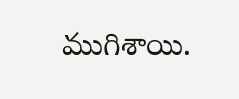ముగిశాయి.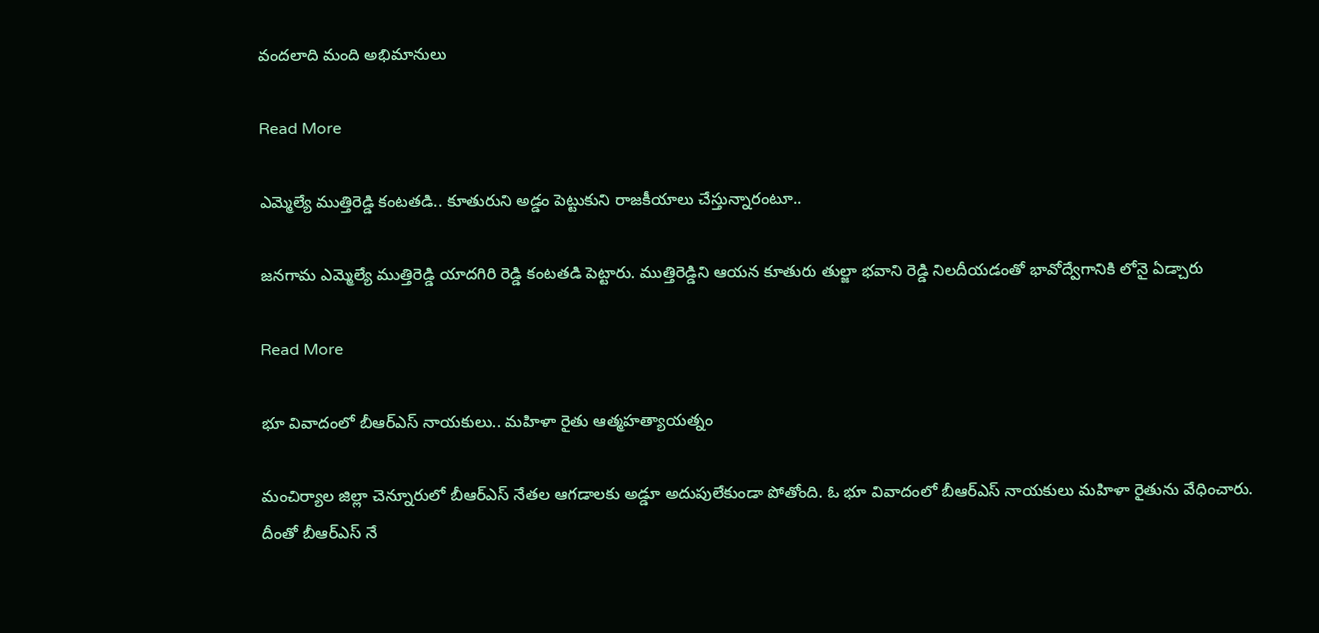వందలాది మంది అభిమానులు

Read More

ఎమ్మెల్యే ముత్తిరెడ్డి కంటతడి.. కూతురుని అడ్డం పెట్టుకుని రాజకీయాలు చేస్తున్నారంటూ..

జనగామ ఎమ్మెల్యే ముత్తిరెడ్డి యాదగిరి రెడ్డి కంటతడి పెట్టారు. ముత్తిరెడ్డిని ఆయన కూతురు తుల్జా భవాని రెడ్డి నిలదీయడంతో భావోద్వేగానికి లోనై ఏడ్చారు

Read More

భూ వివాదంలో బీఆర్ఎస్ నాయకులు.. మహిళా రైతు ఆత్మహత్యాయత్నం

మంచిర్యాల జిల్లా చెన్నూరులో బీఆర్ఎస్ నేతల ఆగడాలకు అడ్డూ అదుపులేకుండా పోతోంది. ఓ భూ వివాదంలో బీఆర్ఎస్ నాయకులు మహిళా రైతును వేధించారు. దీంతో బీఆర్ఎస్ నే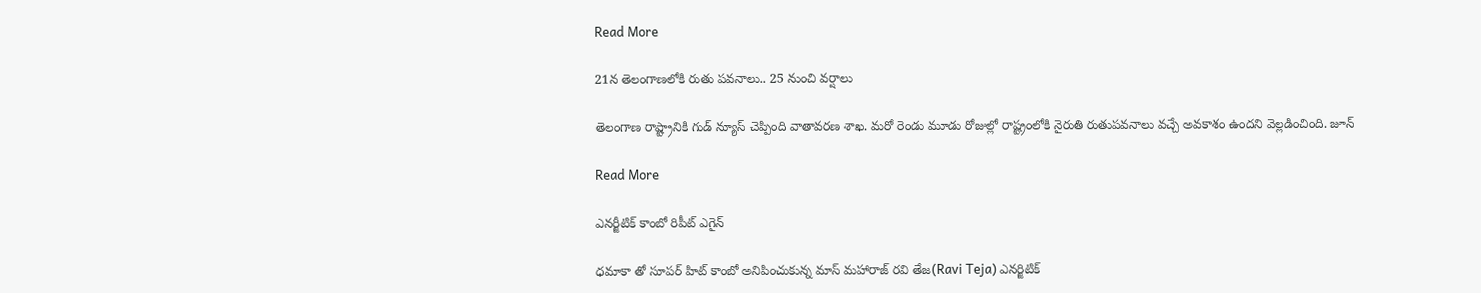Read More

21న తెలంగాణలోకి రుతు పవనాలు.. 25 నుంచి వర్షాలు

తెలంగాణ రాష్ట్రానికి గుడ్ న్యూస్ చెప్పింది వాతావరణ శాఖ. మరో రెండు మూడు రోజుల్లో రాష్ట్రంలోకి నైరుతి రుతుపవనాలు వచ్చే అవకాశం ఉందని వెల్లడించింది. జూన్

Read More

ఎనర్జీటిక్ కాంబో రిపీట్ ఎగైన్

ధమాకా తో సూపర్ హిట్ కాంబో అనిపించుకున్న మాస్ మహారాజ్ రవి తేజ(Ravi Teja) ఎనర్జిటిక్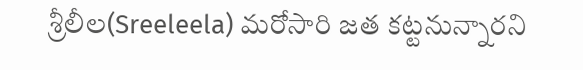శ్రీలీల(Sreeleela) మరోసారి జత కట్టనున్నారని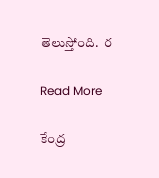తెలుస్తోంది.  ర

Read More

కేంద్ర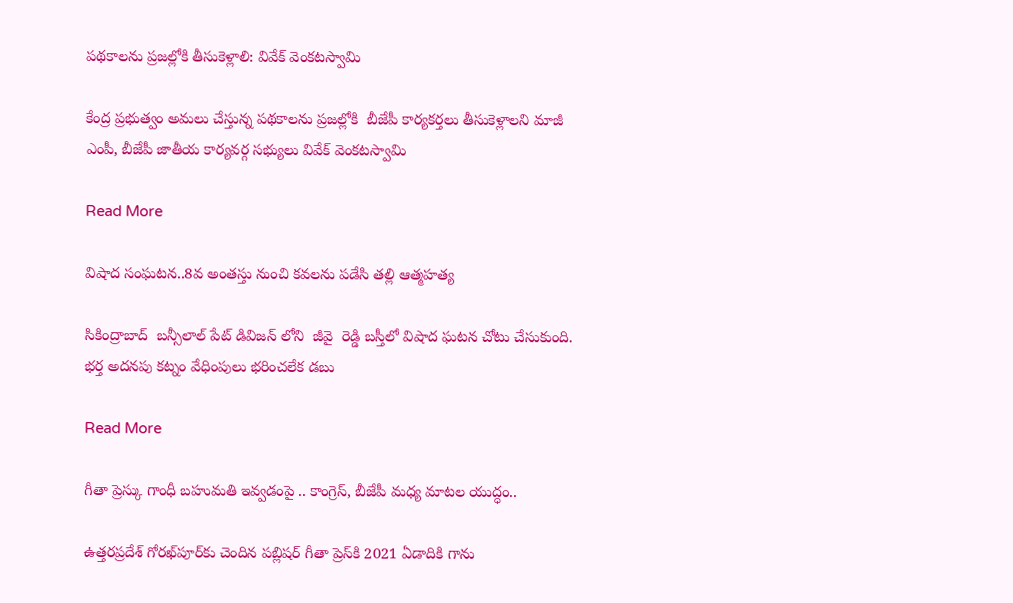పథకాలను ప్రజల్లోకి తీసుకెళ్లాలి: వివేక్ వెంకటస్వామి

కేంద్ర ప్రభుత్వం అమలు చేస్తున్న పథకాలను ప్రజల్లోకి  బీజేపీ కార్యకర్తలు తీసుకెళ్లాలని మాజీ ఎంపీ, బీజేపీ జాతీయ కార్యవర్గ సభ్యులు వివేక్ వెంకటస్వామి

Read More

విషాద సంఘటన..8వ అంతస్తు నుంచి కవలను పడేసి తల్లి ఆత్మహత్య

సికింద్రాబాద్  బన్సీలాల్ పేట్ డివిజన్ లోని  జీవై  రెడ్డి బస్తీలో విషాద ఘటన చోటు చేసుకుంది. భర్త అదనపు కట్నం వేధింపులు భరించలేక డబు

Read More

గీతా ప్రెస్కు గాంధీ బహుమతి ఇవ్వడంపై .. కాంగ్రెస్, బీజేపీ మధ్య మాటల యుద్ధం..

ఉత్తరప్రదేశ్‌ గోరఖ్‌పూర్‌కు చెందిన పబ్లిషర్ గీతా ప్రెస్‌కి 2021 ఏడాదికి గాను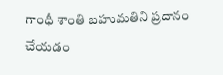గాంధీ శాంతి బహుమతిని ప్రదానం చేయడం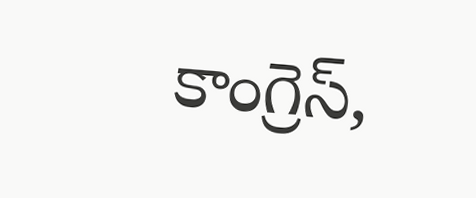కాంగ్రెస్,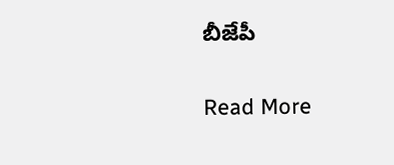బీజేపీ

Read More